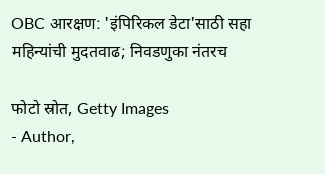OBC आरक्षण: 'इंपिरिकल डेटा'साठी सहा महिन्यांची मुदतवाढ; निवडणुका नंतरच

फोटो स्रोत, Getty Images
- Author,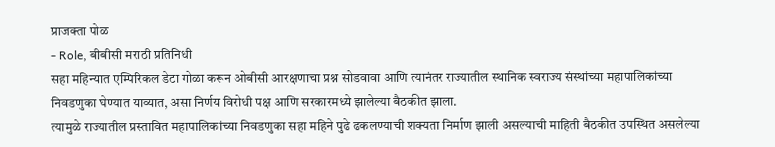प्राजक्ता पोळ
- Role, बीबीसी मराठी प्रतिनिधी
सहा महिन्यात एम्पिरिकल डेटा गोळा करून ओबीसी आरक्षणाचा प्रश्न सोडवावा आणि त्यानंतर राज्यातील स्थानिक स्वराज्य संस्थांच्या महापालिकांच्या निवडणुका घेण्यात याव्यात, असा निर्णय विरोधी पक्ष आणि सरकारमध्ये झालेल्या बैठकीत झाला.
त्यामुळे राज्यातील प्रस्तावित महापालिकांच्या निवडणुका सहा महिने पुढे ढकलण्याची शक्यता निर्माण झाली असल्याची माहिती बैठकीत उपस्थित असलेल्या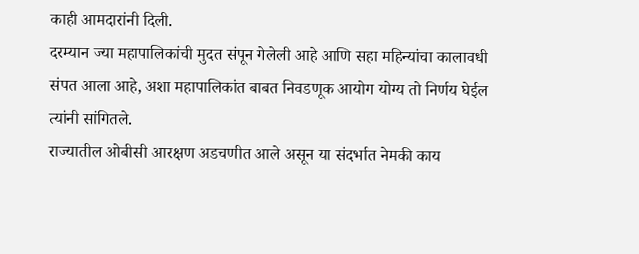काही आमदारांनी दिली.
दरम्यान ज्या महापालिकांची मुदत संपून गेलेली आहे आणि सहा महिन्यांचा कालावधी संपत आला आहे, अशा महापालिकांत बाबत निवडणूक आयोग योग्य तो निर्णय घेईल त्यांनी सांगितले.
राज्यातील ओबीसी आरक्षण अडचणीत आले असून या संदर्भात नेमकी काय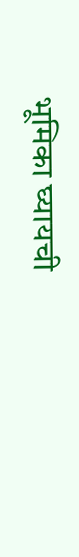भूमिका घ्यायची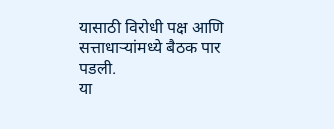यासाठी विरोधी पक्ष आणि सत्ताधाऱ्यांमध्ये बैठक पार पडली.
या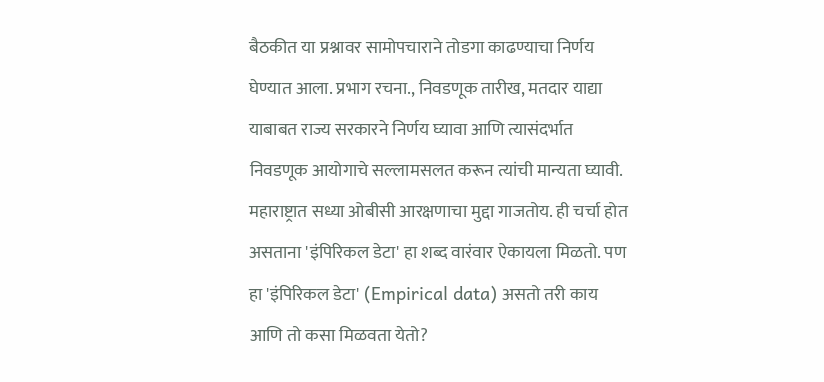बैठकीत या प्रश्नावर सामोपचाराने तोडगा काढण्याचा निर्णय घेण्यात आला. प्रभाग रचना., निवडणूक तारीख, मतदार याद्या याबाबत राज्य सरकारने निर्णय घ्यावा आणि त्यासंदर्भात निवडणूक आयोगाचे सल्लामसलत करून त्यांची मान्यता घ्यावी.
महाराष्ट्रात सध्या ओबीसी आरक्षणाचा मुद्दा गाजतोय. ही चर्चा होत असताना 'इंपिरिकल डेटा' हा शब्द वारंवार ऐकायला मिळतो. पण हा 'इंपिरिकल डेटा' (Empirical data) असतो तरी काय आणि तो कसा मिळवता येतो?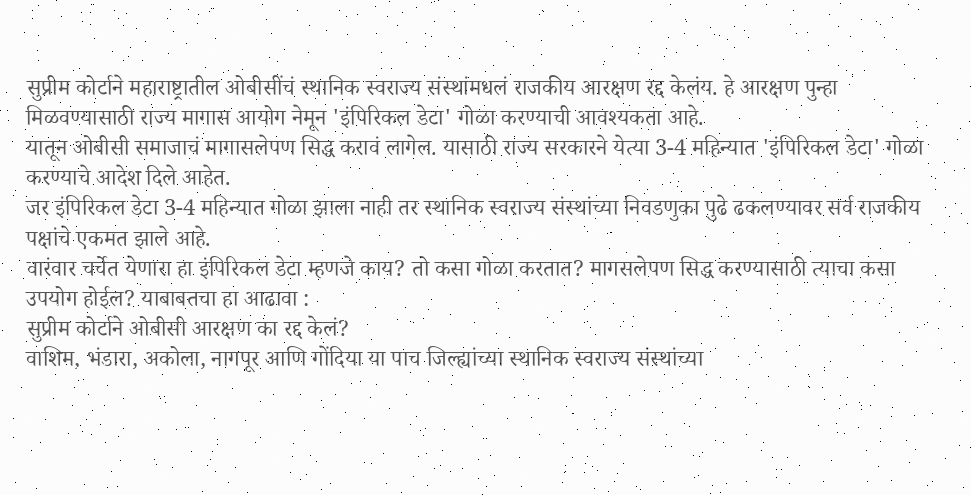सुप्रीम कोर्टाने महाराष्ट्रातील ओबीसींचं स्थानिक स्वराज्य संस्थांमधलं राजकीय आरक्षण रद्द केलंय. हे आरक्षण पुन्हा मिळवण्यासाठी राज्य मागास आयोग नेमून 'इंपिरिकल डेटा' गोळा करण्याची आवश्यकता आहे.
यातून ओबीसी समाजाचं मागासलेपण सिद्ध करावं लागेल. यासाठी राज्य सरकारने येत्या 3-4 महिन्यात 'इंपिरिकल डेटा' गोळा करण्याचे आदेश दिले आहेत.
जर इंपिरिकल डेटा 3-4 महिन्यात गोळा झाला नाही तर स्थानिक स्वराज्य संस्थांच्या निवडणुका पुढे ढकलण्यावर सर्व राजकीय पक्षांचे एकमत झाले आहे.
वारंवार चर्चेत येणारा हा इंपिरिकल डेटा म्हणजे काय? तो कसा गोळा करतात? मागसलेपण सिद्ध करण्यासाठी त्याचा कसा उपयोग होईल? याबाबतचा हा आढावा :
सुप्रीम कोर्टाने ओबीसी आरक्षण का रद्द केलं?
वाशिम, भंडारा, अकोला, नागपूर आणि गोंदिया या पाच जिल्ह्यांच्या स्थानिक स्वराज्य संस्थांच्या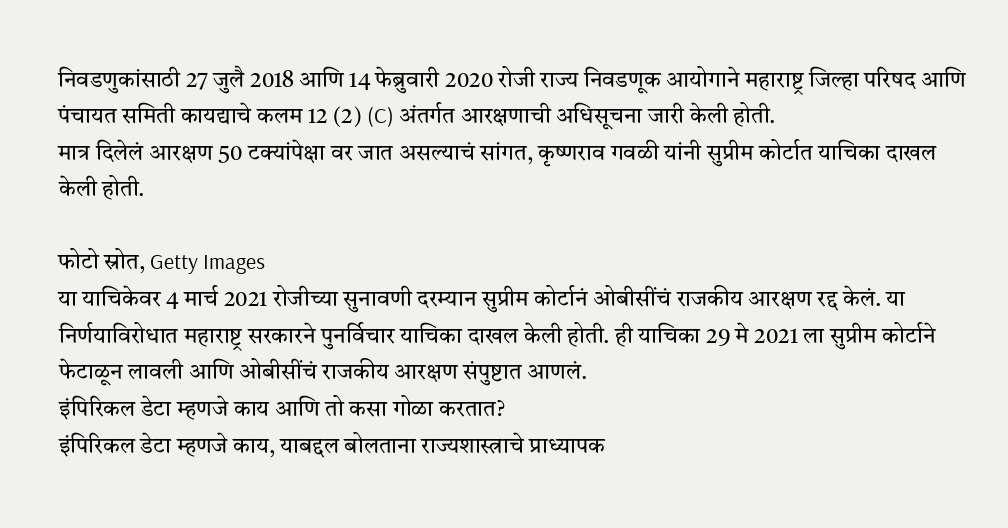निवडणुकांसाठी 27 जुलै 2018 आणि 14 फेब्रुवारी 2020 रोजी राज्य निवडणूक आयोगाने महाराष्ट्र जिल्हा परिषद आणि पंचायत समिती कायद्याचे कलम 12 (2) (C) अंतर्गत आरक्षणाची अधिसूचना जारी केली होती.
मात्र दिलेलं आरक्षण 50 टक्यांपेक्षा वर जात असल्याचं सांगत, कृष्णराव गवळी यांनी सुप्रीम कोर्टात याचिका दाखल केली होती.

फोटो स्रोत, Getty Images
या याचिकेवर 4 मार्च 2021 रोजीच्या सुनावणी दरम्यान सुप्रीम कोर्टानं ओबीसींचं राजकीय आरक्षण रद्द केलं. या निर्णयाविरोधात महाराष्ट्र सरकारने पुनर्विचार याचिका दाखल केली होती. ही याचिका 29 मे 2021 ला सुप्रीम कोर्टाने फेटाळून लावली आणि ओबीसींचं राजकीय आरक्षण संपुष्टात आणलं.
इंपिरिकल डेटा म्हणजे काय आणि तो कसा गोळा करतात?
इंपिरिकल डेटा म्हणजे काय, याबद्दल बोलताना राज्यशास्त्राचे प्राध्यापक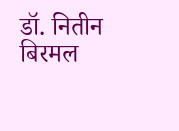डॉ. नितीन बिरमल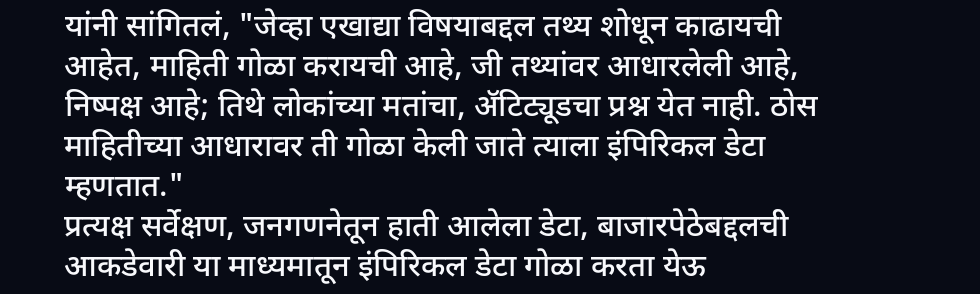यांनी सांगितलं, "जेव्हा एखाद्या विषयाबद्दल तथ्य शोधून काढायची आहेत, माहिती गोळा करायची आहे, जी तथ्यांवर आधारलेली आहे, निष्पक्ष आहे; तिथे लोकांच्या मतांचा, ॲटिट्यूडचा प्रश्न येत नाही. ठोस माहितीच्या आधारावर ती गोळा केली जाते त्याला इंपिरिकल डेटा म्हणतात."
प्रत्यक्ष सर्वेक्षण, जनगणनेतून हाती आलेला डेटा, बाजारपेठेबद्दलची आकडेवारी या माध्यमातून इंपिरिकल डेटा गोळा करता येऊ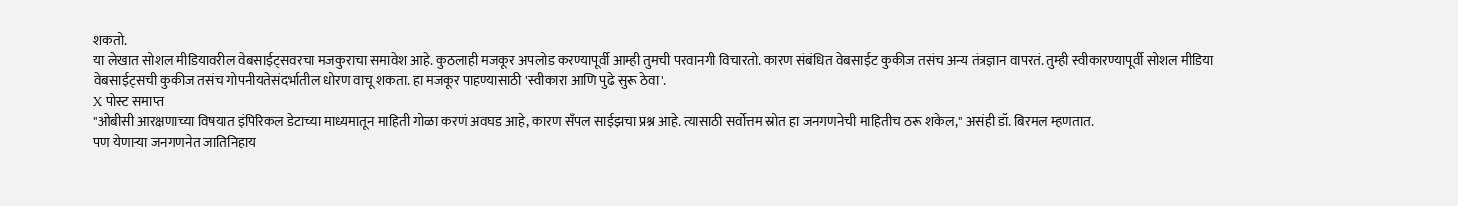शकतो.
या लेखात सोशल मीडियावरील वेबसाईट्सवरचा मजकुराचा समावेश आहे. कुठलाही मजकूर अपलोड करण्यापूर्वी आम्ही तुमची परवानगी विचारतो. कारण संबंधित वेबसाईट कुकीज तसंच अन्य तंत्रज्ञान वापरतं. तुम्ही स्वीकारण्यापूर्वी सोशल मीडिया वेबसाईट्सची कुकीज तसंच गोपनीयतेसंदर्भातील धोरण वाचू शकता. हा मजकूर पाहण्यासाठी 'स्वीकारा आणि पुढे सुरू ठेवा'.
X पोस्ट समाप्त
"ओबीसी आरक्षणाच्या विषयात इंपिरिकल डेटाच्या माध्यमातून माहिती गोळा करणं अवघड आहे, कारण सँपल साईझचा प्रश्न आहे. त्यासाठी सर्वोत्तम स्रोत हा जनगणनेची माहितीच ठरू शकेल," असंही डॉ. बिरमल म्हणतात.
पण येणाऱ्या जनगणनेत जातिनिहाय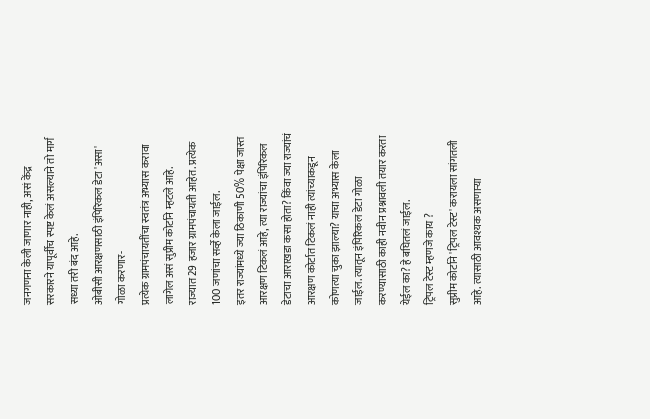जनगणना केली जाणार नाही, असं केंद्र सरकारने यापूर्वीच स्पष्ट केलं असल्याने तो मार्ग सध्या तरी बंद आहे.
ओबीसी आरक्षणसाठी इंपिरिकल डेटा 'असा' गोळा करणार-
प्रत्येक ग्रामपंचायतींचा स्वतंत्र अभ्यास करावा लागेल असं सुप्रीम कोर्टाने म्हटले आहे.
राज्यात 29 हजार ग्रामपंचायती आहेत. प्रत्येक 100 जणांचा सर्व्हे केला जाईल.
इतर राज्यांमध्ये ज्या ठिकाणी 50% पेक्षा जास्त आरक्षण टिकलं आहे, त्या राज्यांचा इंपिरिकल डेटाचा आराखडा कसा होता? किंवा ज्या राज्यांचं आरक्षण कोर्टात टिकलं नाही त्यांच्याकडून कोणत्या चुका झाल्या? याचा अभ्यास केला जाईल. त्यातून इंपिरिकल डेटा गोळा करण्यासाठी काही नवीन प्रश्नावली तयार करता येईल का? हे बघितलं जाईल.
ट्रिपल टेस्ट म्हणजे काय ?
सुप्रीम कोर्टाने 'ट्रिपल टेस्ट' करायला सांगतली आहे. त्यासाठी आवश्यक असणाऱ्या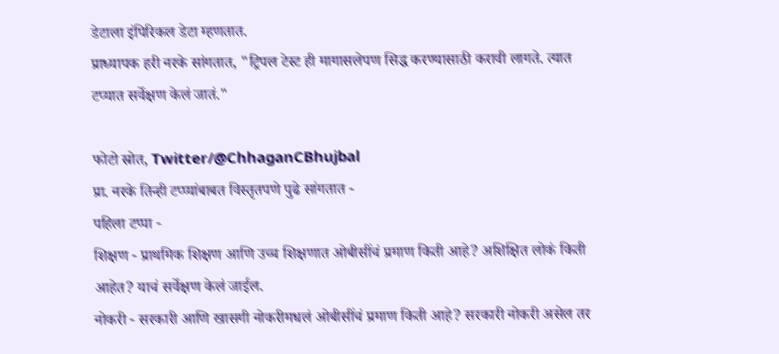डेटाला इंपिरिकल डेटा म्हणतात.
प्राध्यापक हरी नरके सांगतात, "ट्रिपल टेस्ट ही मागासलेपण सिद्ध करण्यासाठी करावी लागते. त्यात टप्यात सर्वेक्षण केलं जातं."

फोटो स्रोत, Twitter/@ChhaganCBhujbal
प्रा. नरके तिन्ही टप्प्यांबाबत विस्तृतपणे पुढे सांगतात -
पहिला टप्पा -
शिक्षण - प्राथमिक शिक्षण आणि उच्च शिक्षणात ओबीसींचं प्रमाण किती आहे? अशिक्षित लोकं किती आहेत? याचं सर्वेक्षण केलं जाईल.
नोकरी - सरकारी आणि खासगी नोकरीमधलं ओबीसींचं प्रमाण किती आहे? सरकारी नोकरी असेल तर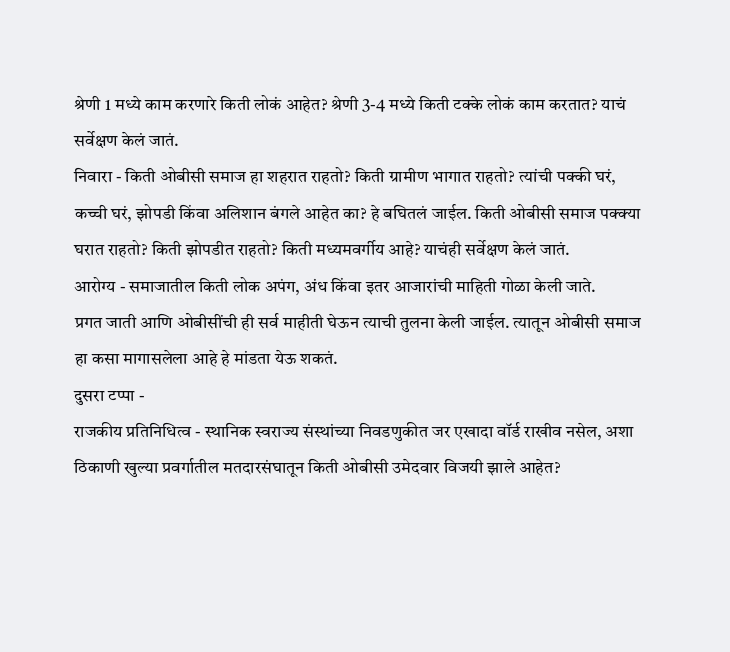श्रेणी 1 मध्ये काम करणारे किती लोकं आहेत? श्रेणी 3-4 मध्ये किती टक्के लोकं काम करतात? याचं सर्वेक्षण केलं जातं.
निवारा - किती ओबीसी समाज हा शहरात राहतो? किती ग्रामीण भागात राहतो? त्यांची पक्की घरं, कच्ची घरं, झोपडी किंवा अलिशान बंगले आहेत का? हे बघितलं जाईल. किती ओबीसी समाज पक्क्या घरात राहतो? किती झोपडीत राहतो? किती मध्यमवर्गीय आहे? याचंही सर्वेक्षण केलं जातं.
आरोग्य - समाजातील किती लोक अपंग, अंध किंवा इतर आजारांची माहिती गोळा केली जाते.
प्रगत जाती आणि ओबीसींची ही सर्व माहीती घेऊन त्याची तुलना केली जाईल. त्यातून ओबीसी समाज हा कसा मागासलेला आहे हे मांडता येऊ शकतं.
दुसरा टप्पा -
राजकीय प्रतिनिधित्व - स्थानिक स्वराज्य संस्थांच्या निवडणुकीत जर एखादा वॉर्ड राखीव नसेल, अशा ठिकाणी खुल्या प्रवर्गातील मतदारसंघातून किती ओबीसी उमेदवार विजयी झाले आहेत?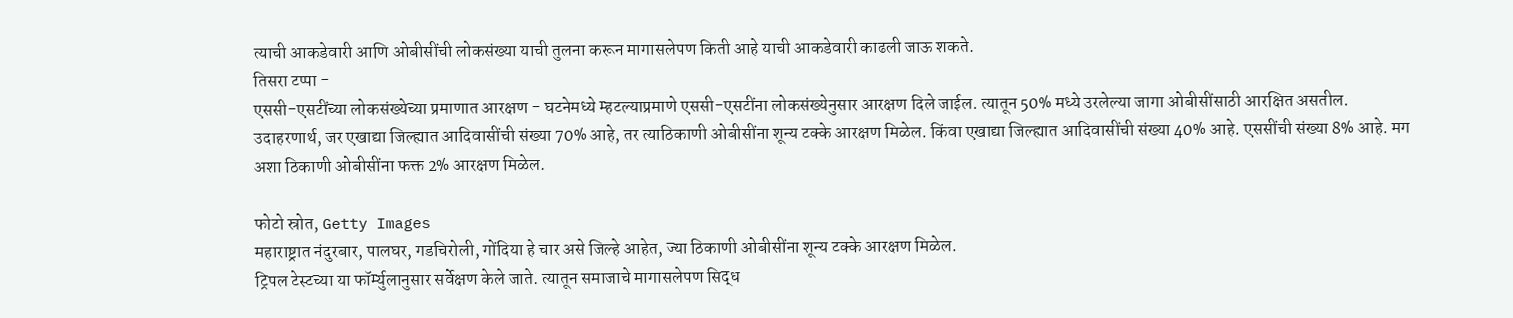त्याची आकडेवारी आणि ओबीसींची लोकसंख्या याची तुलना करून मागासलेपण किती आहे याची आकडेवारी काढली जाऊ शकते.
तिसरा टप्पा -
एससी-एसटींच्या लोकसंख्येच्या प्रमाणात आरक्षण - घटनेमध्ये म्हटल्याप्रमाणे एससी-एसटींना लोकसंख्येनुसार आरक्षण दिले जाईल. त्यातून 50% मध्ये उरलेल्या जागा ओबीसींसाठी आरक्षित असतील.
उदाहरणार्थ, जर एखाद्या जिल्ह्यात आदिवासींची संख्या 70% आहे, तर त्याठिकाणी ओबीसींना शून्य टक्के आरक्षण मिळेल. किंवा एखाद्या जिल्ह्यात आदिवासींची संख्या 40% आहे. एससींची संख्या 8% आहे. मग अशा ठिकाणी ओबीसींना फक्त 2% आरक्षण मिळेल.

फोटो स्रोत, Getty Images
महाराष्ट्रात नंदुरबार, पालघर, गडचिरोली, गोंदिया हे चार असे जिल्हे आहेत, ज्या ठिकाणी ओबीसींना शून्य टक्के आरक्षण मिळेल.
ट्रिपल टेस्टच्या या फॉर्म्युलानुसार सर्वेक्षण केले जाते. त्यातून समाजाचे मागासलेपण सिद्ध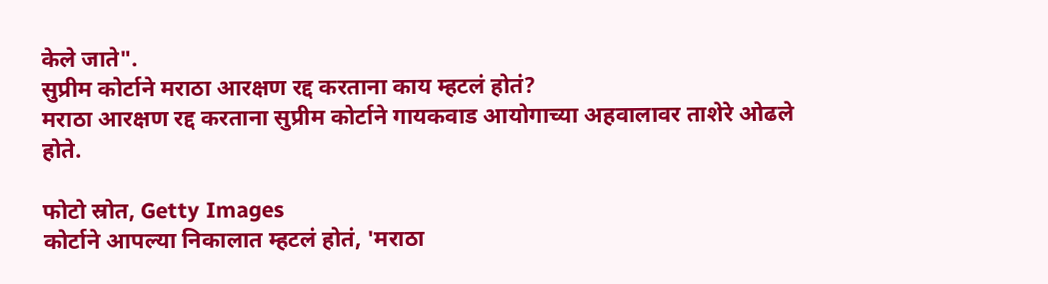केले जाते".
सुप्रीम कोर्टाने मराठा आरक्षण रद्द करताना काय म्हटलं होतं?
मराठा आरक्षण रद्द करताना सुप्रीम कोर्टाने गायकवाड आयोगाच्या अहवालावर ताशेरे ओढले होते.

फोटो स्रोत, Getty Images
कोर्टाने आपल्या निकालात म्हटलं होतं, 'मराठा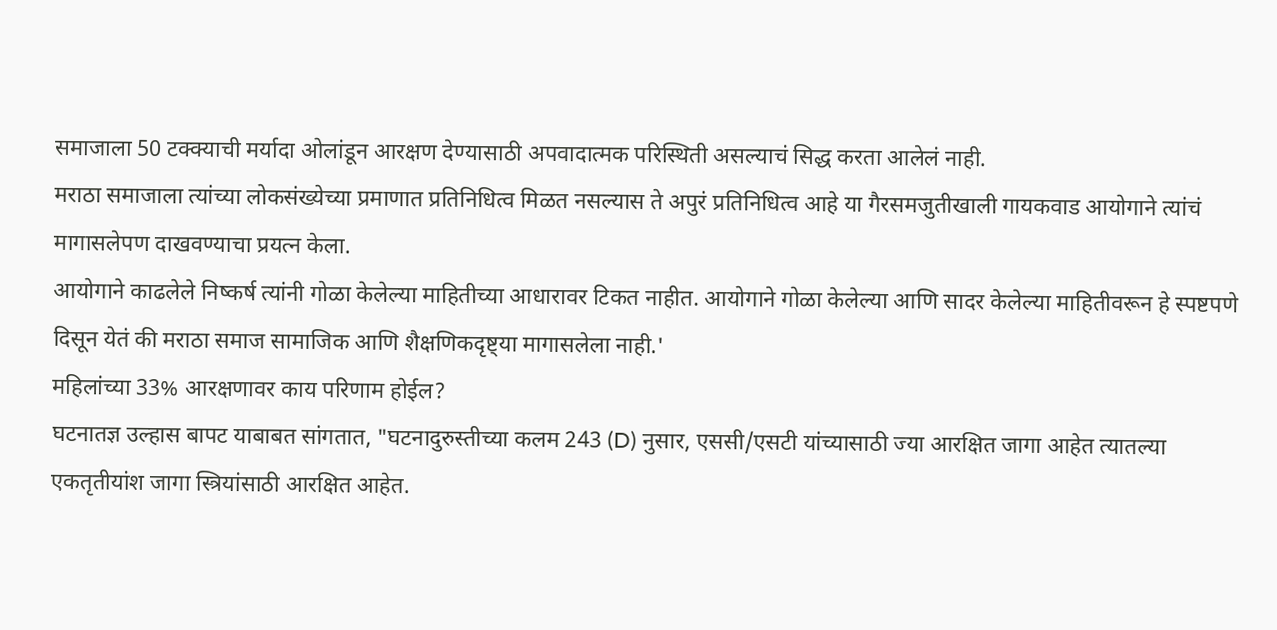समाजाला 50 टक्क्याची मर्यादा ओलांडून आरक्षण देण्यासाठी अपवादात्मक परिस्थिती असल्याचं सिद्ध करता आलेलं नाही.
मराठा समाजाला त्यांच्या लोकसंख्येच्या प्रमाणात प्रतिनिधित्व मिळत नसल्यास ते अपुरं प्रतिनिधित्व आहे या गैरसमजुतीखाली गायकवाड आयोगाने त्यांचं मागासलेपण दाखवण्याचा प्रयत्न केला.
आयोगाने काढलेले निष्कर्ष त्यांनी गोळा केलेल्या माहितीच्या आधारावर टिकत नाहीत. आयोगाने गोळा केलेल्या आणि सादर केलेल्या माहितीवरून हे स्पष्टपणे दिसून येतं की मराठा समाज सामाजिक आणि शैक्षणिकदृष्ट्या मागासलेला नाही.'
महिलांच्या 33% आरक्षणावर काय परिणाम होईल?
घटनातज्ञ उल्हास बापट याबाबत सांगतात, "घटनादुरुस्तीच्या कलम 243 (D) नुसार, एससी/एसटी यांच्यासाठी ज्या आरक्षित जागा आहेत त्यातल्या एकतृतीयांश जागा स्त्रियांसाठी आरक्षित आहेत.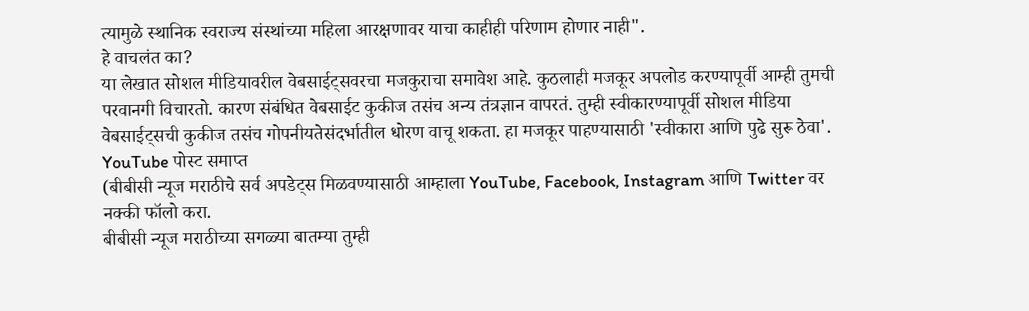त्यामुळे स्थानिक स्वराज्य संस्थांच्या महिला आरक्षणावर याचा काहीही परिणाम होणार नाही".
हे वाचलंत का?
या लेखात सोशल मीडियावरील वेबसाईट्सवरचा मजकुराचा समावेश आहे. कुठलाही मजकूर अपलोड करण्यापूर्वी आम्ही तुमची परवानगी विचारतो. कारण संबंधित वेबसाईट कुकीज तसंच अन्य तंत्रज्ञान वापरतं. तुम्ही स्वीकारण्यापूर्वी सोशल मीडिया वेबसाईट्सची कुकीज तसंच गोपनीयतेसंदर्भातील धोरण वाचू शकता. हा मजकूर पाहण्यासाठी 'स्वीकारा आणि पुढे सुरू ठेवा'.
YouTube पोस्ट समाप्त
(बीबीसी न्यूज मराठीचे सर्व अपडेट्स मिळवण्यासाठी आम्हाला YouTube, Facebook, Instagram आणि Twitter वर नक्की फॉलो करा.
बीबीसी न्यूज मराठीच्या सगळ्या बातम्या तुम्ही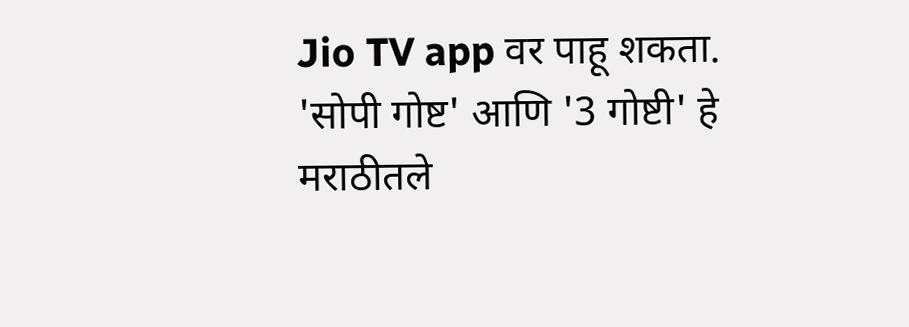Jio TV app वर पाहू शकता.
'सोपी गोष्ट' आणि '3 गोष्टी' हे मराठीतले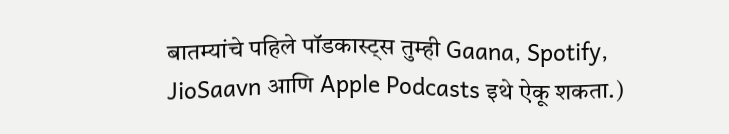बातम्यांचे पहिले पॉडकास्ट्स तुम्ही Gaana, Spotify, JioSaavn आणि Apple Podcasts इथे ऐकू शकता.)